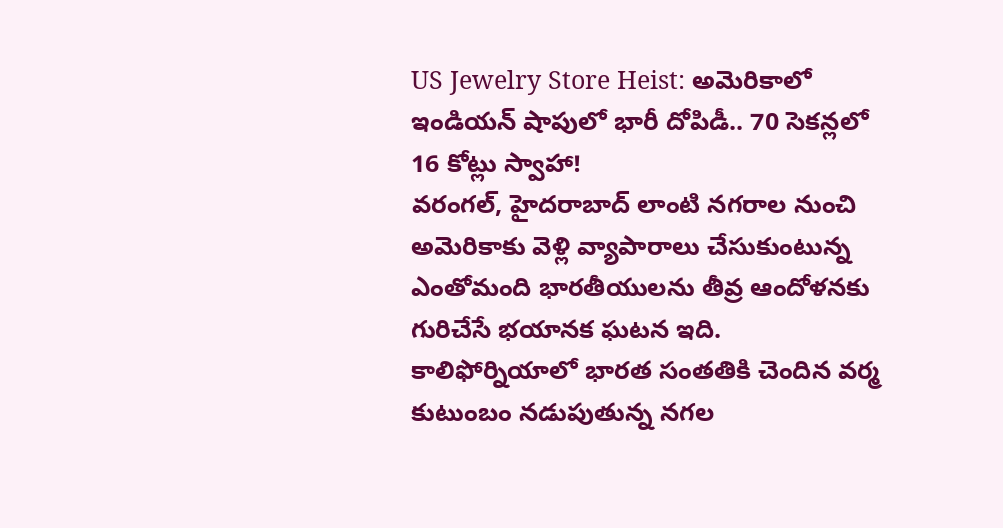US Jewelry Store Heist: అమెరికాలో ఇండియన్ షాపులో భారీ దోపిడీ.. 70 సెకన్లలో 16 కోట్లు స్వాహా!
వరంగల్, హైదరాబాద్ లాంటి నగరాల నుంచి అమెరికాకు వెళ్లి వ్యాపారాలు చేసుకుంటున్న ఎంతోమంది భారతీయులను తీవ్ర ఆందోళనకు గురిచేసే భయానక ఘటన ఇది. కాలిఫోర్నియాలో భారత సంతతికి చెందిన వర్మ కుటుంబం నడుపుతున్న నగల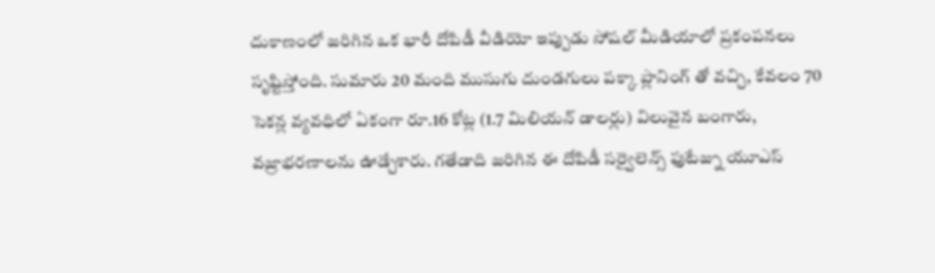దుకాణంలో జరిగిన ఒక భారీ దోపిడీ వీడియో ఇప్పుడు సోషల్ మీడియాలో ప్రకంపనలు సృష్టిస్తోంది. సుమారు 20 మంది ముసుగు దుండగులు పక్కా ప్లానింగ్ తో వచ్చి, కేవలం 70 సెకన్ల వ్యవధిలో ఏకంగా రూ.16 కోట్ల (1.7 మిలియన్ డాలర్లు) విలువైన బంగారు, వజ్రాభరణాలను ఊడ్చేశారు. గతేడాది జరిగిన ఈ దోపిడీ సర్వైలెన్స్ ఫుటేజ్ను యూఎస్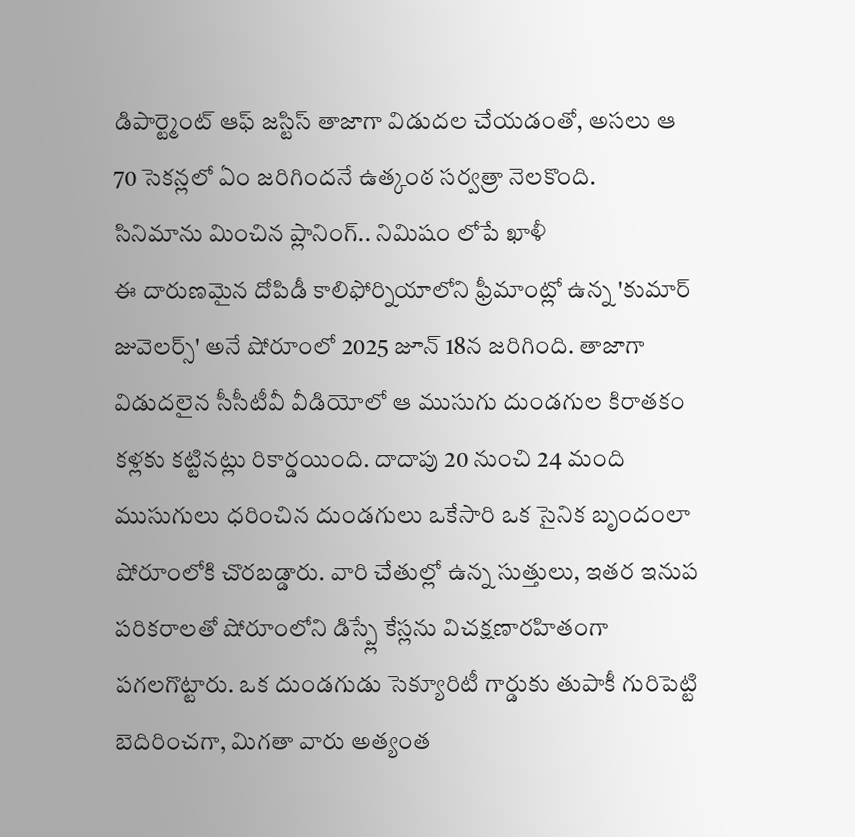డిపార్ట్మెంట్ ఆఫ్ జస్టిస్ తాజాగా విడుదల చేయడంతో, అసలు ఆ 70 సెకన్లలో ఏం జరిగిందనే ఉత్కంఠ సర్వత్రా నెలకొంది.
సినిమాను మించిన ప్లానింగ్.. నిమిషం లోపే ఖాళీ
ఈ దారుణమైన దోపిడీ కాలిఫోర్నియాలోని ఫ్రీమాంట్లో ఉన్న 'కుమార్ జువెలర్స్' అనే షోరూంలో 2025 జూన్ 18న జరిగింది. తాజాగా విడుదలైన సీసీటీవీ వీడియోలో ఆ ముసుగు దుండగుల కిరాతకం కళ్లకు కట్టినట్లు రికార్డయింది. దాదాపు 20 నుంచి 24 మంది ముసుగులు ధరించిన దుండగులు ఒకేసారి ఒక సైనిక బృందంలా షోరూంలోకి చొరబడ్డారు. వారి చేతుల్లో ఉన్న సుత్తులు, ఇతర ఇనుప పరికరాలతో షోరూంలోని డిస్ప్లే కేస్లను విచక్షణారహితంగా పగలగొట్టారు. ఒక దుండగుడు సెక్యూరిటీ గార్డుకు తుపాకీ గురిపెట్టి బెదిరించగా, మిగతా వారు అత్యంత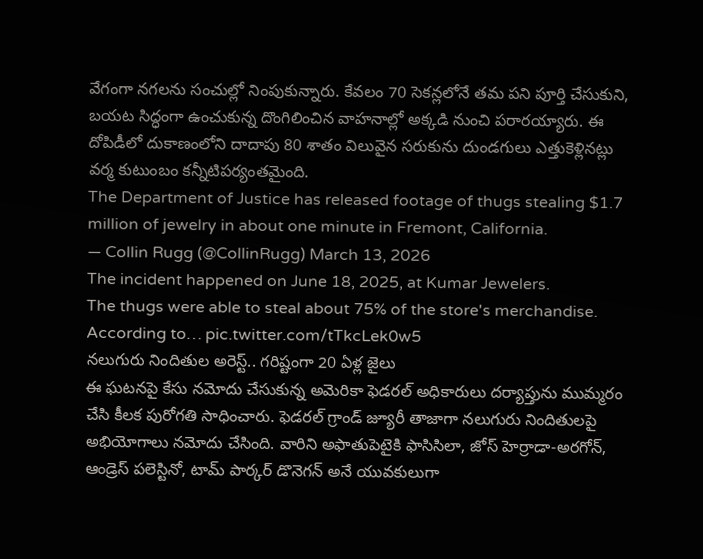వేగంగా నగలను సంచుల్లో నింపుకున్నారు. కేవలం 70 సెకన్లలోనే తమ పని పూర్తి చేసుకుని, బయట సిద్ధంగా ఉంచుకున్న దొంగిలించిన వాహనాల్లో అక్కడి నుంచి పరారయ్యారు. ఈ దోపిడీలో దుకాణంలోని దాదాపు 80 శాతం విలువైన సరుకును దుండగులు ఎత్తుకెళ్లినట్లు వర్మ కుటుంబం కన్నీటిపర్యంతమైంది.
The Department of Justice has released footage of thugs stealing $1.7 million of jewelry in about one minute in Fremont, California.
— Collin Rugg (@CollinRugg) March 13, 2026
The incident happened on June 18, 2025, at Kumar Jewelers.
The thugs were able to steal about 75% of the store's merchandise.
According to… pic.twitter.com/tTkcLek0w5
నలుగురు నిందితుల అరెస్ట్.. గరిష్టంగా 20 ఏళ్ల జైలు
ఈ ఘటనపై కేసు నమోదు చేసుకున్న అమెరికా ఫెడరల్ అధికారులు దర్యాప్తును ముమ్మరం చేసి కీలక పురోగతి సాధించారు. ఫెడరల్ గ్రాండ్ జ్యూరీ తాజాగా నలుగురు నిందితులపై అభియోగాలు నమోదు చేసింది. వారిని అఫాతుపెటైకి ఫాసిసిలా, జోస్ హెర్రాడా-అరగోన్, ఆండ్రెస్ పలెస్టినో, టామ్ పార్కర్ డొనెగన్ అనే యువకులుగా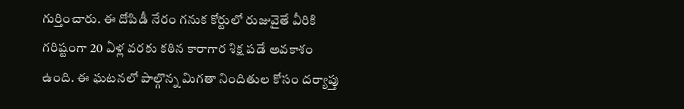గుర్తించారు. ఈ దోపిడీ నేరం గనుక కోర్టులో రుజువైతే వీరికి గరిష్టంగా 20 ఏళ్ల వరకు కఠిన కారాగార శిక్ష పడే అవకాశం ఉంది. ఈ ఘటనలో పాల్గొన్న మిగతా నిందితుల కోసం దర్యాప్తు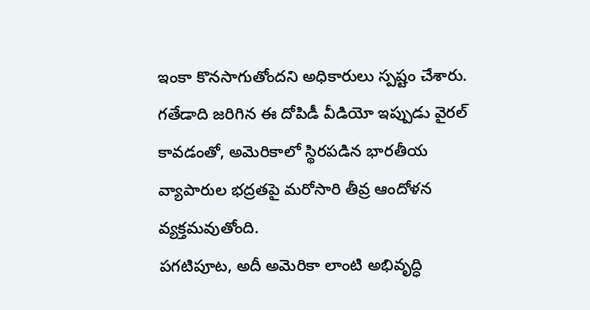ఇంకా కొనసాగుతోందని అధికారులు స్పష్టం చేశారు. గతేడాది జరిగిన ఈ దోపిడీ వీడియో ఇప్పుడు వైరల్ కావడంతో, అమెరికాలో స్థిరపడిన భారతీయ వ్యాపారుల భద్రతపై మరోసారి తీవ్ర ఆందోళన వ్యక్తమవుతోంది.
పగటిపూట, అదీ అమెరికా లాంటి అభివృద్ధి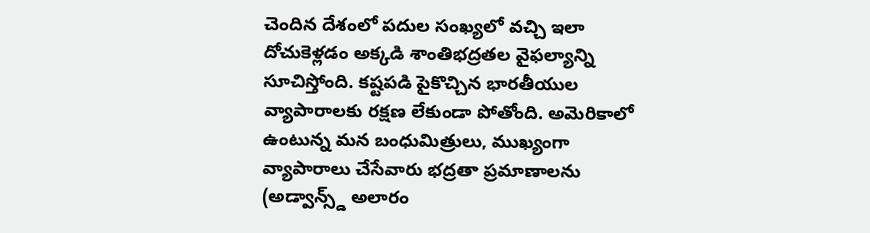చెందిన దేశంలో పదుల సంఖ్యలో వచ్చి ఇలా దోచుకెళ్లడం అక్కడి శాంతిభద్రతల వైఫల్యాన్ని సూచిస్తోంది. కష్టపడి పైకొచ్చిన భారతీయుల వ్యాపారాలకు రక్షణ లేకుండా పోతోంది. అమెరికాలో ఉంటున్న మన బంధుమిత్రులు, ముఖ్యంగా వ్యాపారాలు చేసేవారు భద్రతా ప్రమాణాలను (అడ్వాన్స్డ్ అలారం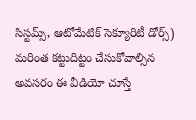సిస్టమ్స్, ఆటోమేటిక్ సెక్యూరిటీ డోర్స్) మరింత కట్టుదిట్టం చేసుకోవాల్సిన అవసరం ఈ వీడియో చూస్తే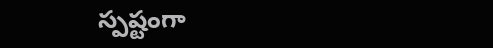స్పష్టంగా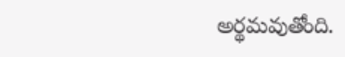అర్థమవుతోంది.